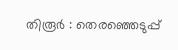തിരൂർ : തെരഞ്ഞെടുപ്പ്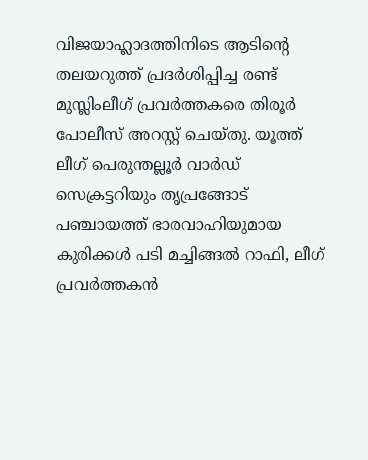വിജയാഹ്ലാദത്തിനിടെ ആടിന്റെ തലയറുത്ത് പ്രദർശിപ്പിച്ച രണ്ട് മുസ്ലിംലീഗ് പ്രവർത്തകരെ തിരൂർ പോലീസ് അറസ്റ്റ് ചെയ്തു. യൂത്ത് ലീഗ് പെരുന്തല്ലൂർ വാർഡ് സെക്രട്ടറിയും തൃപ്രങ്ങോട് പഞ്ചായത്ത് ഭാരവാഹിയുമായ കുരിക്കൾ പടി മച്ചിങ്ങൽ റാഫി, ലീഗ് പ്രവർത്തകൻ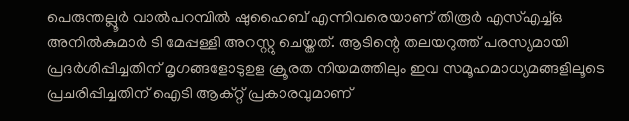പെരുന്തല്ലൂർ വാൽപറമ്പിൽ ഷുഹൈബ് എന്നിവരെയാണ് തിരൂർ എസ്എച്ച്ഒ അനിൽകുമാർ ടി മേപ്പള്ളി അറസ്റ്റു ചെയ്തത്. ആടിന്റെ തലയറുത്ത് പരസ്യമായി പ്രദർശിപ്പിച്ചതിന് മൃഗങ്ങളോടുഉള ക്രൂരത നിയമത്തിലും ഇവ സമൂഹമാധ്യമങ്ങളിലൂടെ പ്രചരിപ്പിച്ചതിന് ഐടി ആക്റ്റ് പ്രകാരവുമാണ്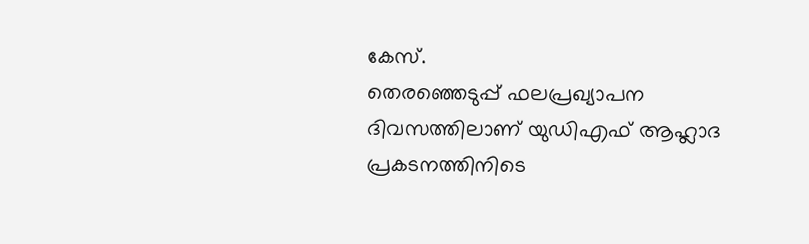കേസ്.
തെരഞ്ഞെടുപ്പ് ഫലപ്രഖ്യാപന ദിവസത്തിലാണ് യുഡിഎഫ് ആഹ്ലാദ പ്രകടനത്തിനിടെ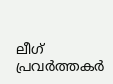ലീഗ് പ്രവർത്തകർ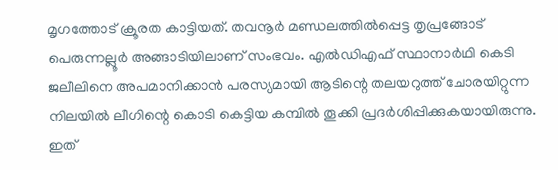മൃഗത്തോട് ക്രൂരത കാട്ടിയത്. തവനൂർ മണ്ഡലത്തിൽപ്പെട്ട തൃപ്രങ്ങോട് പെരുന്നല്ലൂർ അങ്ങാടിയിലാണ് സംഭവം. എൽഡിഎഫ് സ്ഥാനാർഥി കെടി ജലീലിനെ അപമാനിക്കാൻ പരസ്യമായി ആടിന്റെ തലയറുത്ത് ചോരയിറ്റുന്ന നിലയിൽ ലീഗിന്റെ കൊടി കെട്ടിയ കമ്പിൽ തൂക്കി പ്രദർശിപ്പിക്കുകയായിരുന്നു. ഇത്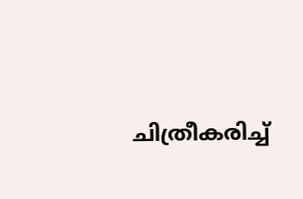ചിത്രീകരിച്ച്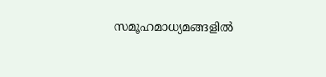സമൂഹമാധ്യമങ്ങളിൽ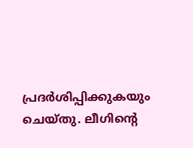പ്രദർശിപ്പിക്കുകയും ചെയ്തു. ലീഗിന്റെ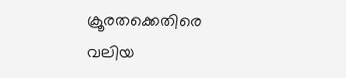ക്രൂരതക്കെതിരെ വലിയ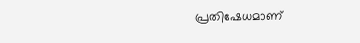പ്രതിഷേധമാണ്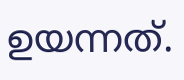ഉയന്നത്.